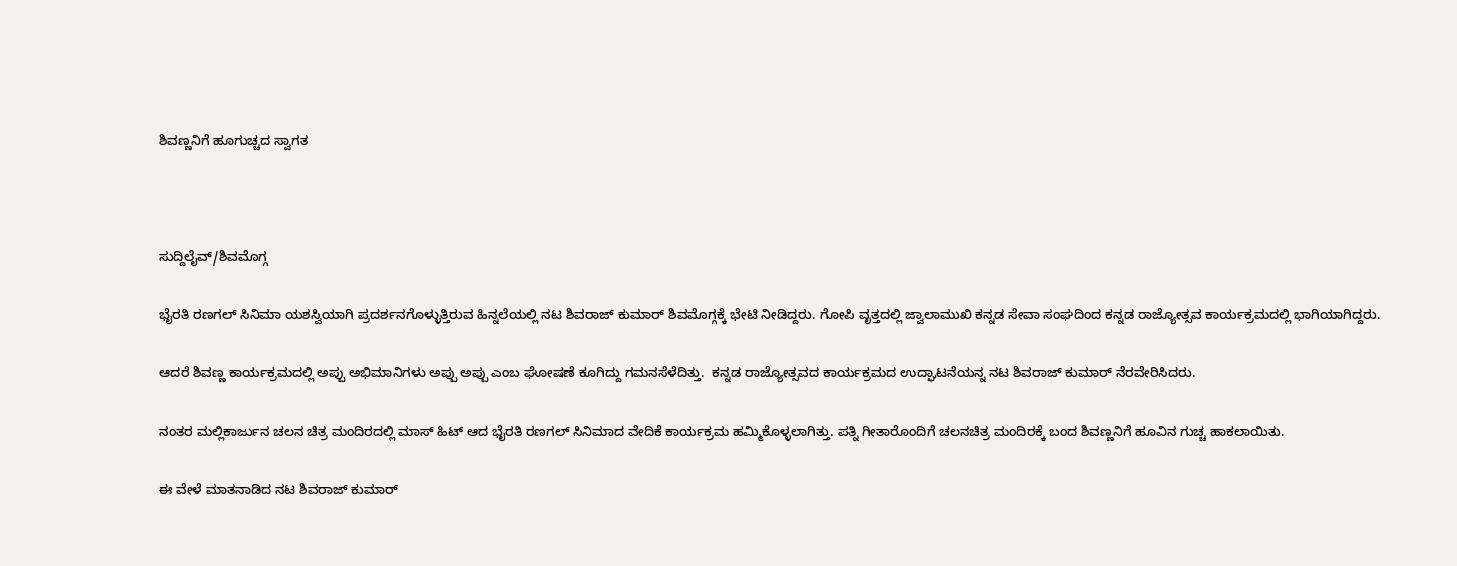ಶಿವಣ್ಣನಿಗೆ ಹೂಗುಚ್ಚದ ಸ್ವಾಗತ



ಸುದ್ದಿಲೈವ್/ಶಿವಮೊಗ್ಗ

ಭೈರತಿ ರಣಗಲ್ ಸಿನಿಮಾ‌ ಯಶಸ್ವಿಯಾಗಿ ಪ್ರದರ್ಶನಗೊಳ್ಳುತ್ತಿರುವ ಹಿನ್ನಲೆಯಲ್ಲಿ ನಟ ಶಿವರಾಜ್ ಕುಮಾರ್ ಶಿವಮೊಗ್ಗಕ್ಕೆ ಭೇಟಿ ನೀಡಿದ್ದರು. ಗೋಪಿ ವೃತ್ತದಲ್ಲಿ ಜ್ವಾಲಾಮುಖಿ ಕನ್ನಡ ಸೇವಾ ಸಂಘದಿಂದ ಕನ್ನಡ ರಾಜ್ಯೋತ್ಸವ ಕಾರ್ಯಕ್ರಮದಲ್ಲಿ ಭಾಗಿಯಾಗಿದ್ದರು.

ಆದರೆ ಶಿವಣ್ಣ ಕಾರ್ಯಕ್ರಮದಲ್ಲಿ ಅಪ್ಪು ಅಭಿಮಾನಿಗಳು ಅಪ್ಪು ಅಪ್ಪು ಎಂಬ ಘೋಷಣೆ ಕೂಗಿದ್ದು ಗಮನಸೆಳೆದಿತ್ತು.  ಕನ್ನಡ ರಾಜ್ಯೋತ್ಸವದ ಕಾರ್ಯಕ್ರಮದ ಉದ್ಘಾಟನೆಯನ್ನ ನಟ ಶಿವರಾಜ್ ಕುಮಾರ್ ನೆರವೇರಿಸಿದರು.

ನಂತರ ಮಲ್ಲಿಕಾರ್ಜುನ ಚಲನ ಚಿತ್ರ ಮಂದಿರದಲ್ಲಿ ಮಾಸ್ ಹಿಟ್ ಆದ ಭೈರತಿ ರಣಗಲ್ ಸಿನಿಮಾದ ವೇದಿಕೆ ಕಾರ್ಯಕ್ರಮ ಹಮ್ಮಿಕೊಳ್ಳಲಾಗಿತ್ತು. ಪತ್ನಿ ಗೀತಾರೊಂದಿಗೆ ಚಲನಚಿತ್ರ ಮಂದಿರಕ್ಕೆ ಬಂದ ಶಿವಣ್ಣನಿಗೆ ಹೂವಿನ ಗುಚ್ಚ ಹಾಕಲಾಯಿತು.

ಈ ವೇಳೆ ಮಾತನಾಡಿದ ನಟ ಶಿವರಾಜ್ ಕುಮಾರ್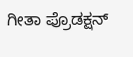ಗೀತಾ ಪ್ರೊಡಕ್ಷನ್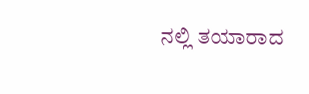ನಲ್ಲಿ ತಯಾರಾದ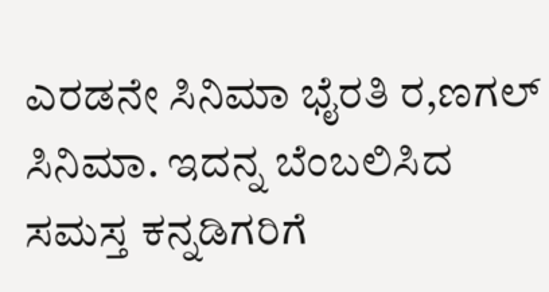ಎರಡನೇ ಸಿನಿಮಾ ಭೈರತಿ ರ,ಣಗಲ್ ಸಿನಿಮಾ. ಇದನ್ನ ಬೆಂಬಲಿಸಿದ ಸಮಸ್ತ ಕನ್ನಡಿಗರಿಗೆ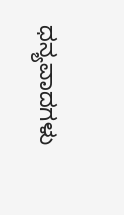ಧನ್ಯವಾದಗಳು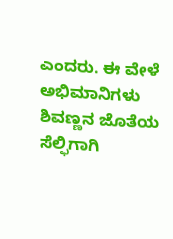ಎಂದರು. ಈ ವೇಳೆ  ಅಭಿಮಾನಿಗಳು ಶಿವಣ್ಣನ ಜೊತೆಯ ಸೆಲ್ಫಿಗಾಗಿ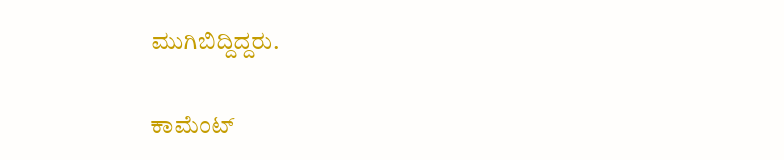ಮುಗಿಬಿದ್ದಿದ್ದರು.

ಕಾಮೆಂಟ್‌‌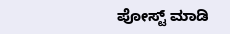ಪೋಸ್ಟ್‌ ಮಾಡಿ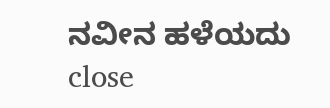ನವೀನ ಹಳೆಯದು
close